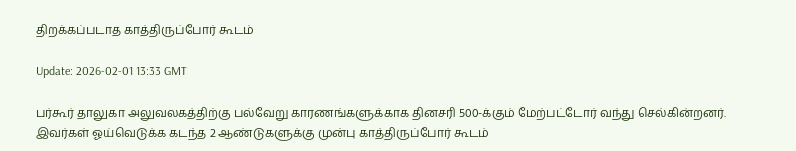திறக்கப்படாத காத்திருப்போர் கூடம்

Update: 2026-02-01 13:33 GMT

பர்கூர் தாலுகா அலுவலகத்திற்கு பல்வேறு காரணங்களுக்காக தினசரி 500-க்கும் மேற்பட்டோர் வந்து செல்கின்றனர். இவர்கள் ஓய்வெடுக்க கடந்த 2 ஆண்டுகளுக்கு முன்பு காத்திருப்போர் கூடம்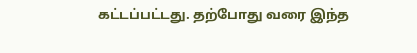கட்டப்பட்டது. தற்போது வரை இந்த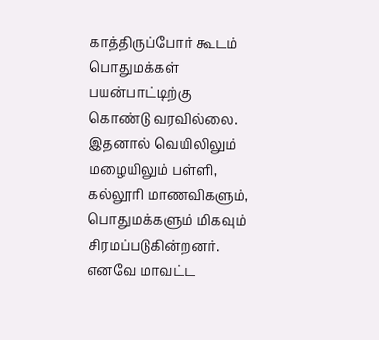காத்திருப்போர் கூடம் பொதுமக்கள் பயன்பாட்டிற்கு கொண்டு வரவில்லை. இதனால் வெயிலிலும் மழையிலும் பள்ளி, கல்லூரி மாணவிகளும், பொதுமக்களும் மிகவும் சிரமப்படுகின்றனர். எனவே மாவட்ட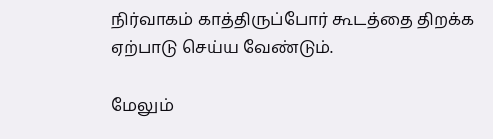நிர்வாகம் காத்திருப்போர் கூடத்தை திறக்க ஏற்பாடு செய்ய வேண்டும்.

மேலும்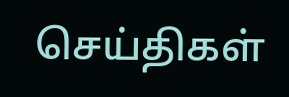செய்திகள்